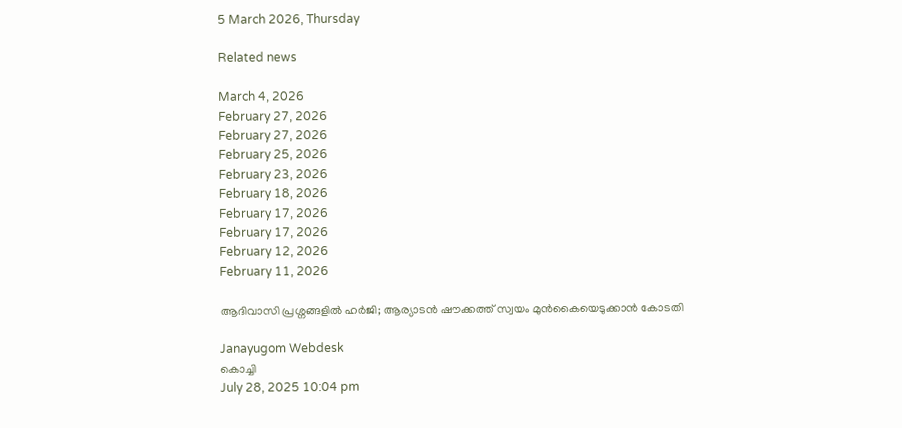5 March 2026, Thursday

Related news

March 4, 2026
February 27, 2026
February 27, 2026
February 25, 2026
February 23, 2026
February 18, 2026
February 17, 2026
February 17, 2026
February 12, 2026
February 11, 2026

ആദിവാസി പ്രശ്നങ്ങളില്‍ ഹര്‍ജി; ആര്യാടന്‍ ഷൗക്കത്ത് സ്വയം മുന്‍കൈയെടുക്കാന്‍ കോടതി

Janayugom Webdesk
കൊച്ചി
July 28, 2025 10:04 pm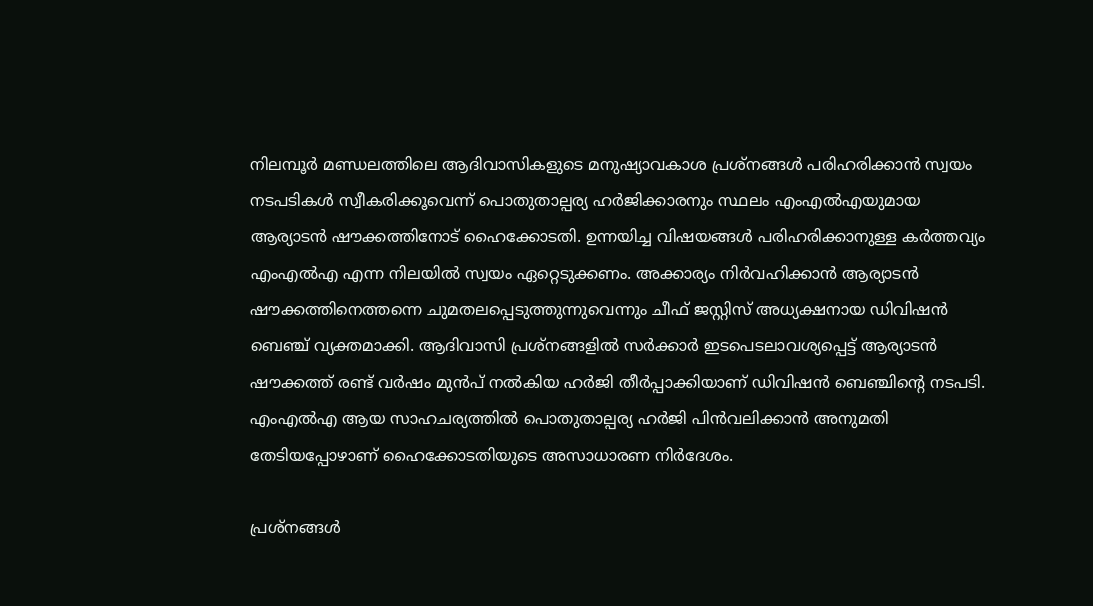നിലമ്പൂർ മണ്ഡലത്തിലെ ആദിവാസികളുടെ മനുഷ്യാവകാശ പ്രശ്നങ്ങൾ പരിഹരിക്കാൻ സ്വയം നടപടികൾ സ്വീകരിക്കൂവെന്ന് പൊതുതാല്പര്യ ഹർജിക്കാരനും സ്ഥലം എംഎൽഎയുമായ ആര്യാടൻ ഷൗക്കത്തിനോട് ഹൈക്കോടതി. ഉന്നയിച്ച വിഷയങ്ങൾ പരിഹരിക്കാനുള്ള കർത്തവ്യം എംഎൽഎ എന്ന നിലയിൽ സ്വയം ഏറ്റെടുക്കണം. അക്കാര്യം നിര്‍വഹിക്കാൻ ആര്യാടൻ ഷൗക്കത്തിനെത്തന്നെ ചുമതലപ്പെടുത്തുന്നുവെന്നും ചീഫ് ജസ്റ്റിസ് അധ്യക്ഷനായ ഡിവിഷൻ ബെഞ്ച് വ്യക്തമാക്കി. ആദിവാസി പ്രശ്നങ്ങളിൽ സർക്കാർ ഇടപെടലാവശ്യപ്പെട്ട് ആര്യാടൻ ഷൗക്കത്ത് രണ്ട് വർഷം മുൻപ് നൽകിയ ഹർജി തീർപ്പാക്കിയാണ് ഡിവിഷൻ ബെഞ്ചിന്റെ നടപടി. എംഎൽഎ ആയ സാഹചര്യത്തിൽ പൊതുതാല്പര്യ ഹർജി പിൻവലിക്കാൻ അനുമതി തേടിയപ്പോഴാണ് ഹൈക്കോടതിയുടെ അസാധാരണ നിര്‍ദേശം.

പ്രശ്നങ്ങൾ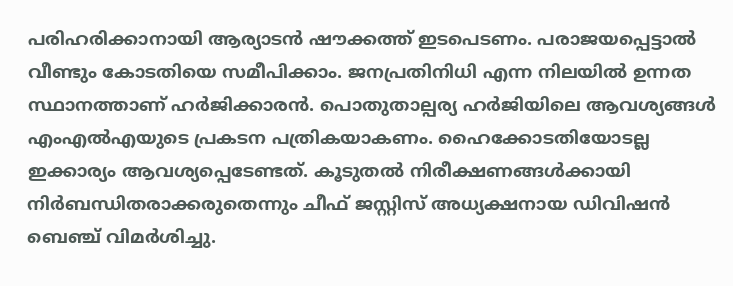പരിഹരിക്കാനായി ആര്യാടൻ ഷൗക്കത്ത് ഇടപെടണം. പരാജയപ്പെട്ടാൽ വീണ്ടും കോടതിയെ സമീപിക്കാം. ജനപ്രതിനിധി എന്ന നിലയിൽ ഉന്നത സ്ഥാനത്താണ് ഹർജിക്കാരൻ. പൊതുതാല്പര്യ ഹർജിയിലെ ആവശ്യങ്ങൾ എംഎൽഎയുടെ പ്രകടന പത്രികയാകണം. ഹൈക്കോടതിയോടല്ല ഇക്കാര്യം ആവശ്യപ്പെടേണ്ടത്. കൂടുതൽ നിരീക്ഷണങ്ങൾക്കായി നിർബന്ധിതരാക്കരുതെന്നും ചീഫ് ജസ്റ്റിസ് അധ്യക്ഷനായ ഡിവിഷൻ ബെഞ്ച് വിമർശിച്ചു.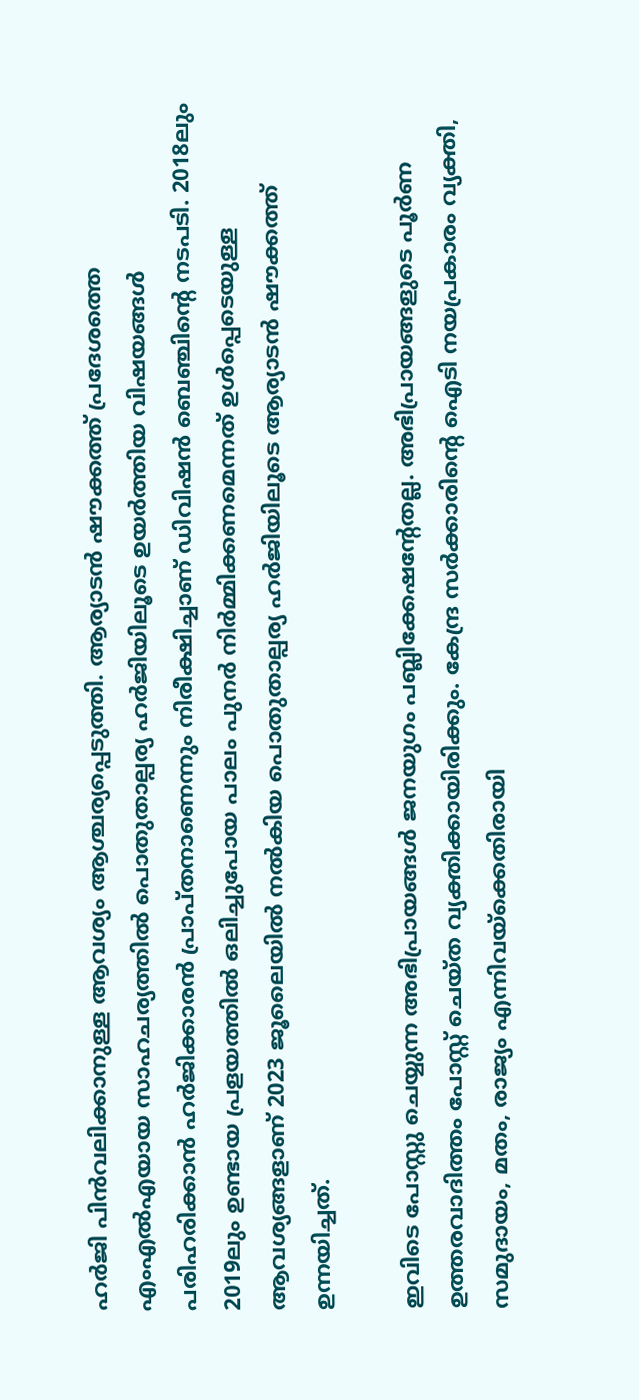ഹർജി പിൻവലിക്കാനുള്ള ആവശ്യം ആശ്ചര്യപ്പെടുത്തി. ആര്യാടൻ ഷൗക്കത്ത് പ്രദേശത്തെ എംഎൽഎയായ സാഹചര്യത്തിൽ പൊതുതാല്പര്യ ഹർജിയിലൂടെ ഉയർത്തിയ വിഷയങ്ങൾ പരിഹരിക്കാൻ ഹർജിക്കാരൻ പ്രാപ്തനാണെന്നും നിരീക്ഷിച്ചാണ് ഡിവിഷൻ ബെഞ്ചിന്റെ നടപടി. 2018ലും 2019ലും ഉണ്ടായ പ്രളയത്തിൽ ഒലിച്ചുപോയ പാലം പുനർ നിർമ്മിക്കണമെന്നത് ഉള്‍പ്പെടെയുള്ള ആവശ്യങ്ങളാണ് 2023 ജൂലൈയിൽ നൽകിയ പൊതുതാല്പര്യ ഹർജിയിലൂടെ ആര്യാടൻ ഷൗക്കത്ത് ഉന്നയിച്ചത്.

ഇവിടെ പോസ്റ്റു ചെയ്യുന്ന അഭിപ്രായങ്ങള്‍ ജനയുഗം പബ്ലിക്കേഷന്റേതല്ല. അഭിപ്രായങ്ങളുടെ പൂര്‍ണ ഉത്തരവാദിത്തം പോസ്റ്റ് ചെയ്ത വ്യക്തിക്കായിരിക്കും. കേന്ദ്ര സര്‍ക്കാരിന്റെ ഐടി നയപ്രകാരം വ്യക്തി, സമുദായം, മതം, രാജ്യം എന്നിവയ്‌ക്കെതിരായി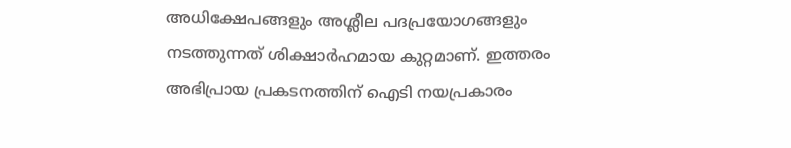അധിക്ഷേപങ്ങളും അശ്ലീല പദപ്രയോഗങ്ങളും നടത്തുന്നത് ശിക്ഷാര്‍ഹമായ കുറ്റമാണ്. ഇത്തരം അഭിപ്രായ പ്രകടനത്തിന് ഐടി നയപ്രകാരം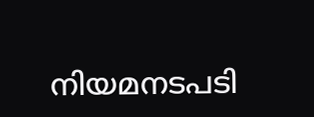നിയമനടപടി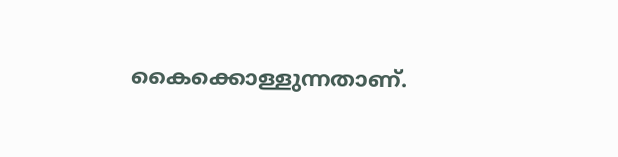കൈക്കൊള്ളുന്നതാണ്.